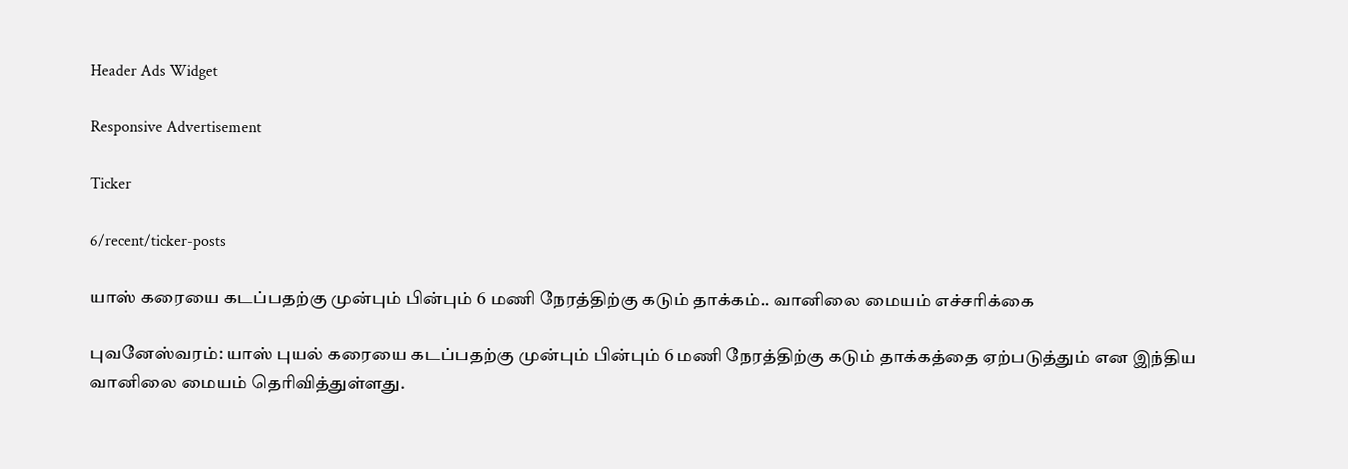Header Ads Widget

Responsive Advertisement

Ticker

6/recent/ticker-posts

யாஸ் கரையை கடப்பதற்கு முன்பும் பின்பும் 6 மணி நேரத்திற்கு கடும் தாக்கம்.. வானிலை மையம் எச்சரிக்கை

புவனேஸ்வரம்: யாஸ் புயல் கரையை கடப்பதற்கு முன்பும் பின்பும் 6 மணி நேரத்திற்கு கடும் தாக்கத்தை ஏற்படுத்தும் என இந்திய வானிலை மையம் தெரிவித்துள்ளது.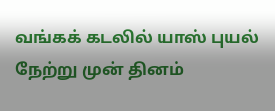வங்கக் கடலில் யாஸ் புயல் நேற்று முன் தினம்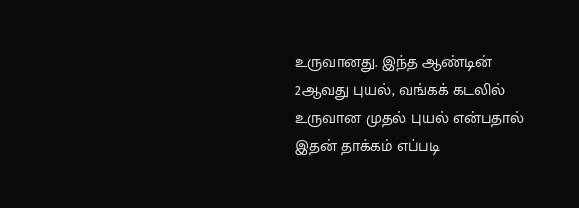உருவானது. இந்த ஆண்டின் 2ஆவது புயல், வங்கக் கடலில் உருவான முதல் புயல் என்பதால் இதன் தாக்கம் எப்படி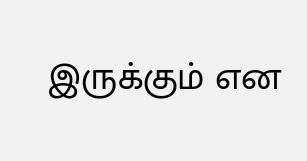இருக்கும் என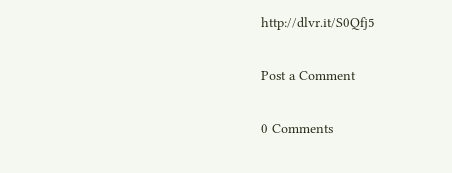http://dlvr.it/S0Qfj5

Post a Comment

0 Comments